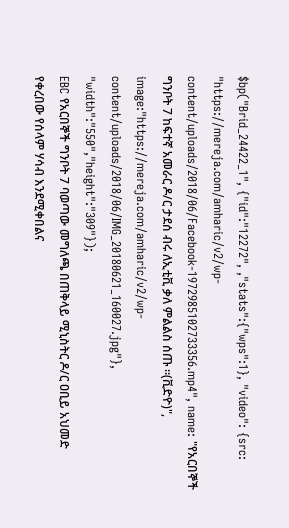$bp("Brid_24422_1", {"id":"12272", ,"stats":{"wps":1}, "video": {src: "https://mereja.com/amharic/v2/wp-content/uploads/2018/06/Facebook-1972985102733356.mp4", name: "የአርበኞች ግንቦት 7 ከፍተኛ አመራር ዶ/ር ታደሰ ብሩ ለኢቲቪ ቃለ ምልልስ ሰጡ ።(ቪድዮ)", image:"https://mereja.com/amharic/v2/wp-content/uploads/2018/06/IMG_20180621_160027.jpg"}, "width":"550","height":"309"});
EBC የአርበኞች ግንቦት 7 ባወጣው መግለጫ በጠቅላይ ሚኒስትር ዶ/ር ዐቢይ አህመድ የቀረበው የሰላም ሃሳብ እንደሚቀበልና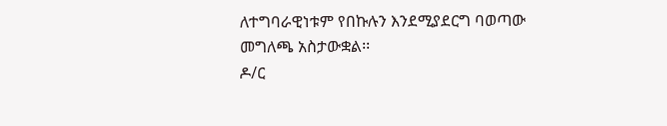ለተግባራዊነቱም የበኩሉን እንደሚያደርግ ባወጣው መግለጫ አስታውቋል፡፡
ዶ/ር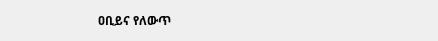ዐቢይና የለውጥ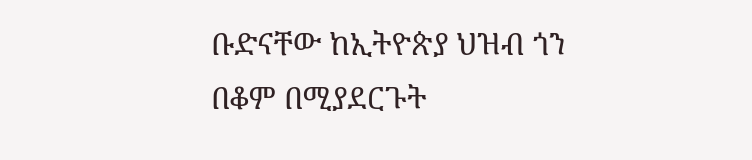ቡድናቸው ከኢትዮጵያ ህዝብ ጎን በቆም በሚያደርጉት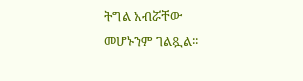ትግል አብሯቸው መሆኑንም ገልጿል፡፡